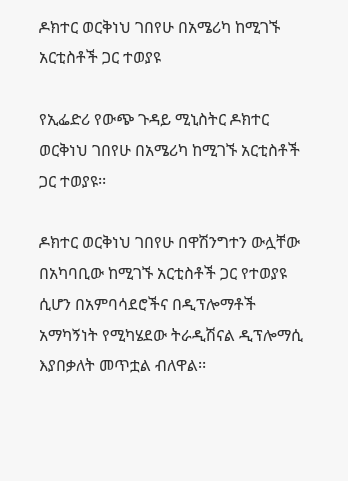ዶክተር ወርቅነህ ገበየሁ በአሜሪካ ከሚገኙ አርቲስቶች ጋር ተወያዩ

የኢፌድሪ የውጭ ጉዳይ ሚኒስትር ዶክተር ወርቅነህ ገበየሁ በአሜሪካ ከሚገኙ አርቲስቶች ጋር ተወያዩ፡፡

ዶክተር ወርቅነህ ገበየሁ በዋሽንግተን ውሏቸው በአካባቢው ከሚገኙ አርቲስቶች ጋር የተወያዩ ሲሆን በአምባሳደሮችና በዲፕሎማቶች አማካኝነት የሚካሄደው ትራዲሽናል ዲፕሎማሲ እያበቃለት መጥቷል ብለዋል፡፡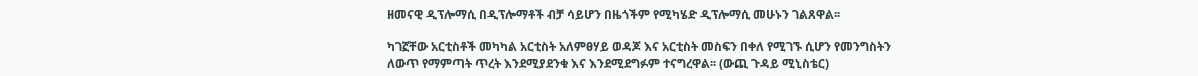ዘመናዊ ዲፕሎማሲ በዲፕሎማቶች ብቻ ሳይሆን በዜጎችም የሚካሄድ ዲፕሎማሲ መሁኑን ገልጸዋል፡፡

ካገኟቸው አርቲስቶች መካካል አርቲስት አለምፀሃይ ወዳጆ እና አርቲስት መስፍን በቀለ የሚገኙ ሲሆን የመንግስትን ለውጥ የማምጣት ጥረት እንደሚያደንቁ እና እንደሚደግፉም ተናግረዋል፡፡ (ውጪ ጉዳይ ሚኒስቴር)